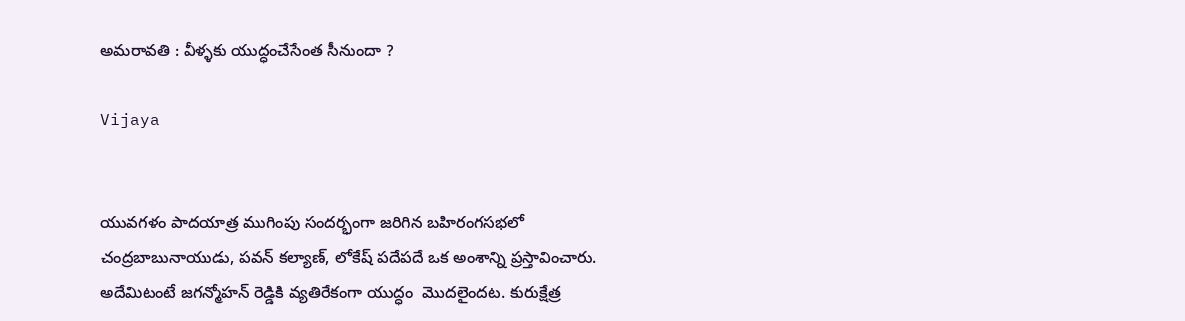అమరావతి : వీళ్ళకు యుద్ధంచేసేంత సీనుందా ?

Vijaya


యువగళం పాదయాత్ర ముగింపు సందర్భంగా జరిగిన బహిరంగసభలో చంద్రబాబునాయుడు, పవన్ కల్యాణ్, లోకేష్ పదేపదే ఒక అంశాన్ని ప్రస్తావించారు. అదేమిటంటే జగన్మోహన్ రెడ్డికి వ్యతిరేకంగా యుద్ధం  మొదలైందట. కురుక్షేత్ర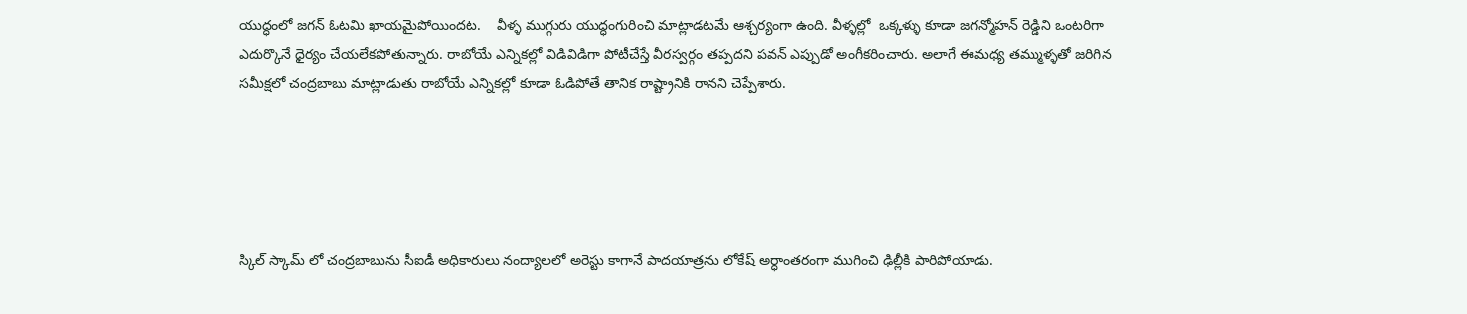యుద్ధంలో జగన్ ఓటమి ఖాయమైపోయిందట.    వీళ్ళ ముగ్గురు యుద్ధంగురించి మాట్లాడటమే ఆశ్చర్యంగా ఉంది. వీళ్ళల్లో  ఒక్కళ్ళు కూడా జగన్మోహన్ రెడ్డిని ఒంటరిగా ఎదుర్కొనే ధైర్యం చేయలేకపోతున్నారు. రాబోయే ఎన్నికల్లో విడివిడిగా పోటీచేస్తే వీరస్వర్గం తప్పదని పవన్ ఎప్పుడో అంగీకరించారు. అలాగే ఈమధ్య తమ్ముళ్ళతో జరిగిన సమీక్షలో చంద్రబాబు మాట్లాడుతు రాబోయే ఎన్నికల్లో కూడా ఓడిపోతే తానిక రాష్ట్రానికి రానని చెప్పేశారు.





స్కిల్ స్కామ్ లో చంద్రబాబును సీఐడీ అధికారులు నంద్యాలలో అరెస్టు కాగానే పాదయాత్రను లోకేష్ అర్ధాంతరంగా ముగించి ఢిల్లీకి పారిపోయాడు.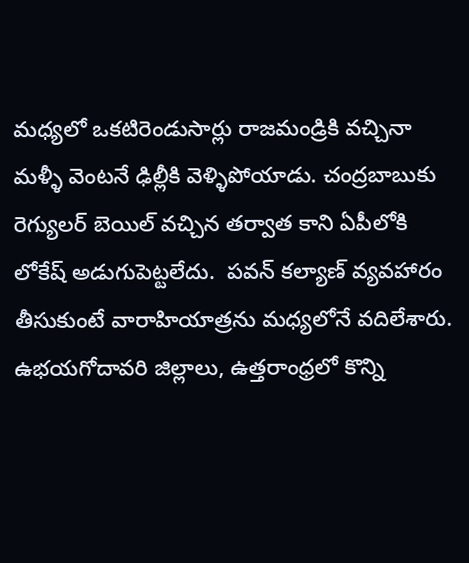మధ్యలో ఒకటిరెండుసార్లు రాజమండ్రికి వచ్చినా మళ్ళీ వెంటనే ఢిల్లీకి వెళ్ళిపోయాడు. చంద్రబాబుకు రెగ్యులర్ బెయిల్ వచ్చిన తర్వాత కాని ఏపీలోకి లోకేష్ అడుగుపెట్టలేదు.  పవన్ కల్యాణ్ వ్యవహారం తీసుకుంటే వారాహియాత్రను మధ్యలోనే వదిలేశారు. ఉభయగోదావరి జిల్లాలు, ఉత్తరాంధ్రలో కొన్ని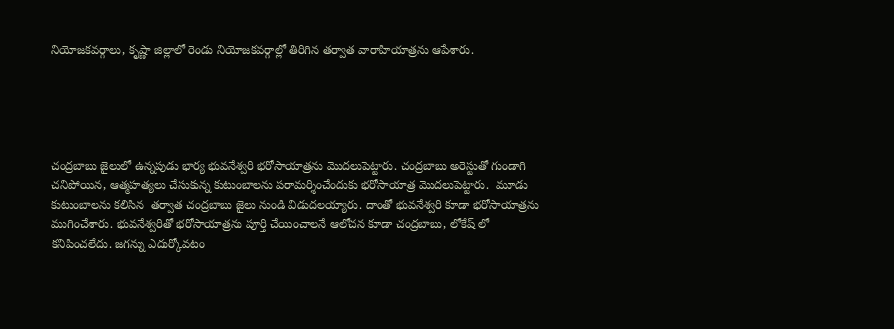నియోజకవర్గాలు, కృష్ణా జిల్లాలో రెండు నియోజకవర్గాల్లో తిరిగిన తర్వాత వారాహియాత్రను ఆపేశారు.





చంద్రబాబు జైలులో ఉన్నపుడు భార్య భువనేశ్వరి భరోసాయాత్రను మొదలుపెట్టారు. చంద్రబాబు అరెస్టుతో గుండాగి చనిపోయిన, ఆత్మహత్యలు చేసుకున్న కుటుంబాలను పరామర్శించేందుకు భరోసాయాత్ర మొదలుపెట్టారు.  మూడు కుటుంబాలను కలిసిన  తర్వాత చంద్రబాబు జైలు నుండి విడుదలయ్యారు. దాంతో భువనేశ్వరి కూడా భరోసాయాత్రను ముగించేశారు. భువనేశ్వరితో భరోసాయాత్రను పూర్తి చేయించాలనే ఆలోచన కూడా చంద్రబాబు, లోకేష్ లో కనిపించలేదు. జగన్ను ఎదుర్కోవటం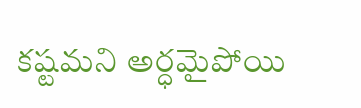కష్టమని అర్ధమైపోయి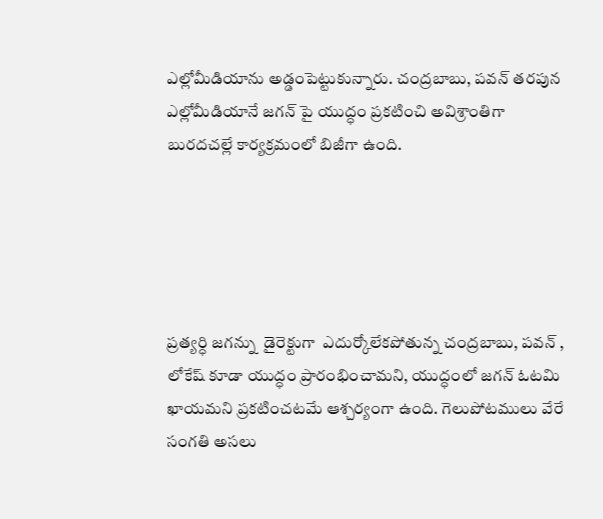ఎల్లోమీడియాను అడ్డంపెట్టుకున్నారు. చంద్రబాబు, పవన్ తరపున ఎల్లోమీడియానే జగన్ పై యుద్ధం ప్రకటించి అవిశ్రాంతిగా బురదచల్లే కార్యక్రమంలో బిజీగా ఉంది.





ప్రత్యర్ధి జగన్ను  డైరెక్టుగా  ఎదుర్కోలేకపోతున్న చంద్రబాబు, పవన్ , లోకేష్ కూడా యుద్ధం ప్రారంభించామని, యుద్ధంలో జగన్ ఓటమి ఖాయమని ప్రకటించటమే ఆశ్చర్యంగా ఉంది. గెలుపోటములు వేరే సంగతి అసలు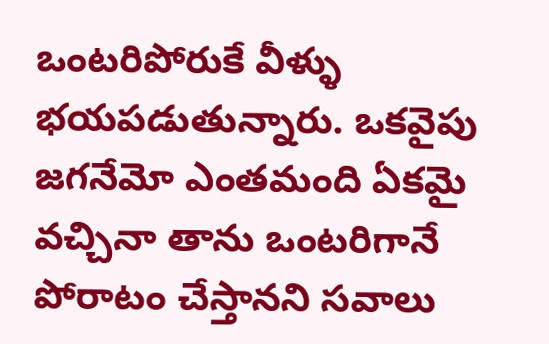ఒంటరిపోరుకే వీళ్ళు భయపడుతున్నారు. ఒకవైపు జగనేమో ఎంతమంది ఏకమై వచ్చినా తాను ఒంటరిగానే పోరాటం చేస్తానని సవాలు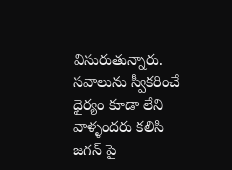విసురుతున్నారు. సవాలును స్వీకరించే ధైర్యం కూడా లేని వాళ్ళందరు కలిసి జగన్ పై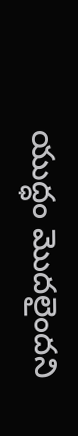యుద్ధం మొదలైందని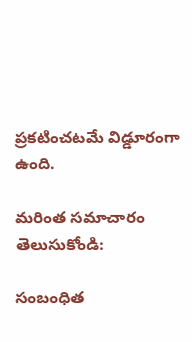ప్రకటించటమే విడ్డూరంగా ఉంది.

మరింత సమాచారం తెలుసుకోండి:

సంబంధిత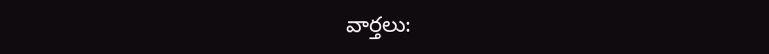వార్తలు: